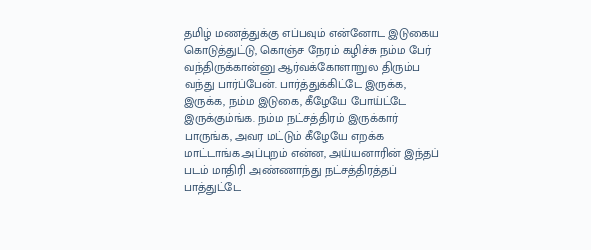தமிழ் மணத்துக்கு எப்பவும் என்னோட இடுகைய கொடுத்துட்டு, கொஞ்ச நேரம் கழிச்சு நம்ம பேர் வந்திருக்கான்னு ஆர்வக்கோளாறுல திரும்ப வந்து பார்ப்பேன். பார்த்துக்கிட்டே இருக்க, இருக்க, நம்ம இடுகை, கீழேயே போய்ட்டே இருக்கும்ங்க. நம்ம நட்சத்திரம் இருக்கார் பாருங்க, அவர மட்டும் கீழேயே எறக்க மாட்டாங்க.அப்புறம் என்ன, அய்யனாரின் இந்தப் படம் மாதிரி அண்ணாந்து நட்சத்திரத்தப் பாத்துட்டே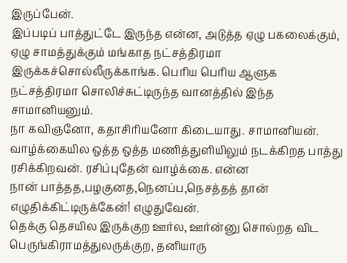இருப்பேன்.
இப்படிப் பாத்துட்டே இருந்த என்ன, அடுத்த ஏழு பகலைக்கும், ஏழு சாமத்துக்கும் மங்காத நட்சத்திரமா இருக்கச்சொல்லீருக்காங்க. பெரிய பெரிய ஆளுக நட்சத்திரமா சொலிச்சுட்டிருந்த வானத்தில் இந்த சாமானியனும்.
நா கவிஞனோ, கதாசிரியனோ கிடையாது. சாமானியன். வாழ்க்கையில ஒத்த ஒத்த மணித்துளியிலும் நடக்கிறத பாத்து ரசிக்கிறவன். ரசிப்புதேன் வாழ்க்கை. என்ன
நான் பாத்தத,பழகுனத,நெனப்ப,நெசத்தத் தான் எழுதிக்கிட்டிருக்கேன்! எழுதுவேன்.
தெக்கு தெசயில இருக்குற ஊர்ல, ஊர்ன்னு சொல்றத விட பெருங்கிராமத்துலருக்குற, தனியாரு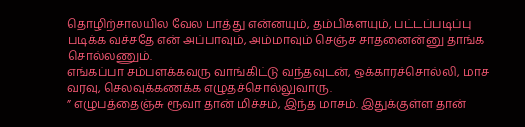தொழிற்சாலயில வேல பாத்து என்னயும், தம்பிகளயும், பட்டப்படிப்பு படிக்க வச்சதே என் அப்பாவும், அம்மாவும் செஞ்ச சாதனைன்னு தாங்க சொல்லணும்.
எங்கப்பா சம்பளக்கவரு வாங்கிட்டு வந்தவுடன், ஒக்காரச்சொல்லி, மாச வரவு, செலவுக்கணக்க எழுதச்சொல்லுவாரு.
” எழுபத்தைஞ்சு ரூவா தான் மிச்சம், இந்த மாசம். இதுக்குள்ள தான்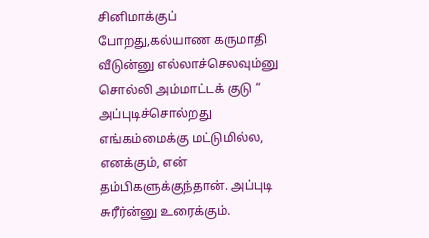சினிமாக்குப் போறது,கல்யாண கருமாதி வீடுன்னு எல்லாச்செலவும்னு சொல்லி அம்மாட்டக் குடு “
அப்புடிச்சொல்றது எங்கம்மைக்கு மட்டுமில்ல, எனக்கும், என் தம்பிகளுக்குந்தான். அப்புடி சுரீர்ன்னு உரைக்கும்.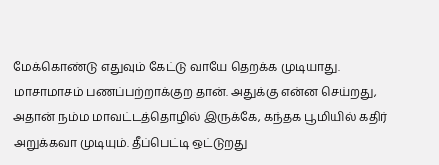மேக்கொண்டு எதுவும் கேட்டு வாயே தெறக்க முடியாது.
மாசாமாசம் பணப்பற்றாக்குற தான். அதுக்கு என்ன செய்றது, அதான் நம்ம மாவட்டத்தொழில் இருக்கே, கந்தக பூமியில் கதிர் அறுக்கவா முடியும். தீப்பெட்டி ஒட்டுறது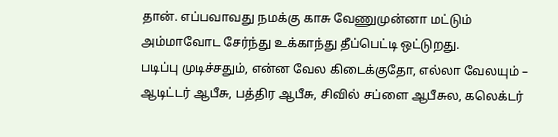தான். எப்பவாவது நமக்கு காசு வேணுமுன்னா மட்டும் அம்மாவோட சேர்ந்து உக்காந்து தீப்பெட்டி ஒட்டுறது.
படிப்பு முடிச்சதும், என்ன வேல கிடைக்குதோ, எல்லா வேலயும் – ஆடிட்டர் ஆபீசு, பத்திர ஆபீசு, சிவில் சப்ளை ஆபீசுல, கலெக்டர்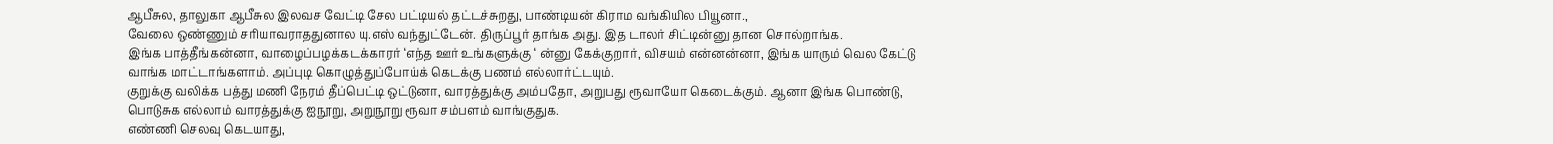ஆபீசுல, தாலுகா ஆபீசுல இலவச வேட்டி சேல பட்டியல் தட்டச்சுறது, பாண்டியன் கிராம வங்கியில பியூனா.,
வேலை ஒண்ணும் சரியாவராததுனால யு.எஸ் வந்துட்டேன். திருப்பூர் தாங்க அது. இத டாலர் சிட்டின்னு தான சொல்றாங்க.
இங்க பாத்தீங்கன்னா, வாழைப்பழக்கடக்காரர் ‘எந்த ஊர் உங்களுக்கு ‘ ன்னு கேக்குறார், விசயம் என்னன்னா, இங்க யாரும் வெல கேட்டு வாங்க மாட்டாங்களாம். அப்புடி கொழுத்துப்போய்க் கெடக்கு பணம் எல்லார்ட்டயும்.
குறுக்கு வலிக்க பத்து மணி நேரம் தீப்பெட்டி ஒட்டுனா, வாரத்துக்கு அம்பதோ, அறுபது ரூவாயோ கெடைக்கும். ஆனா இங்க பொண்டு, பொடுசுக எல்லாம் வாரத்துக்கு ஐநூறு, அறுநூறு ரூவா சம்பளம் வாங்குதுக.
எண்ணி செலவு கெடயாது,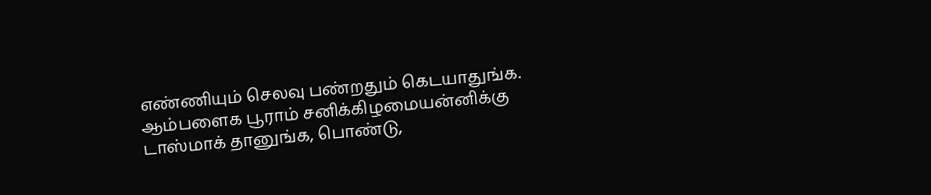எண்ணியும் செலவு பண்றதும் கெடயாதுங்க.
ஆம்பளைக பூராம் சனிக்கிழமையன்னிக்கு டாஸ்மாக் தானுங்க, பொண்டு,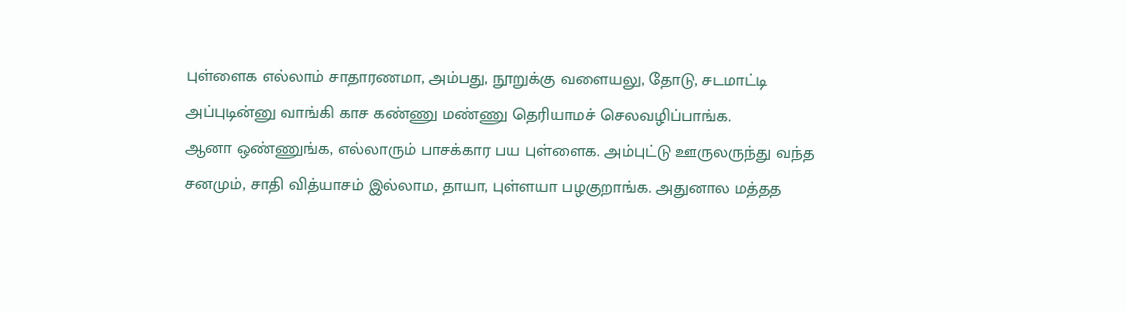புள்ளைக எல்லாம் சாதாரணமா, அம்பது, நூறுக்கு வளையலு, தோடு, சடமாட்டி அப்புடின்னு வாங்கி காச கண்ணு மண்ணு தெரியாமச் செலவழிப்பாங்க.
ஆனா ஒண்ணுங்க, எல்லாரும் பாசக்கார பய புள்ளைக. அம்புட்டு ஊருலருந்து வந்த சனமும், சாதி வித்யாசம் இல்லாம, தாயா, புள்ளயா பழகுறாங்க. அதுனால மத்தத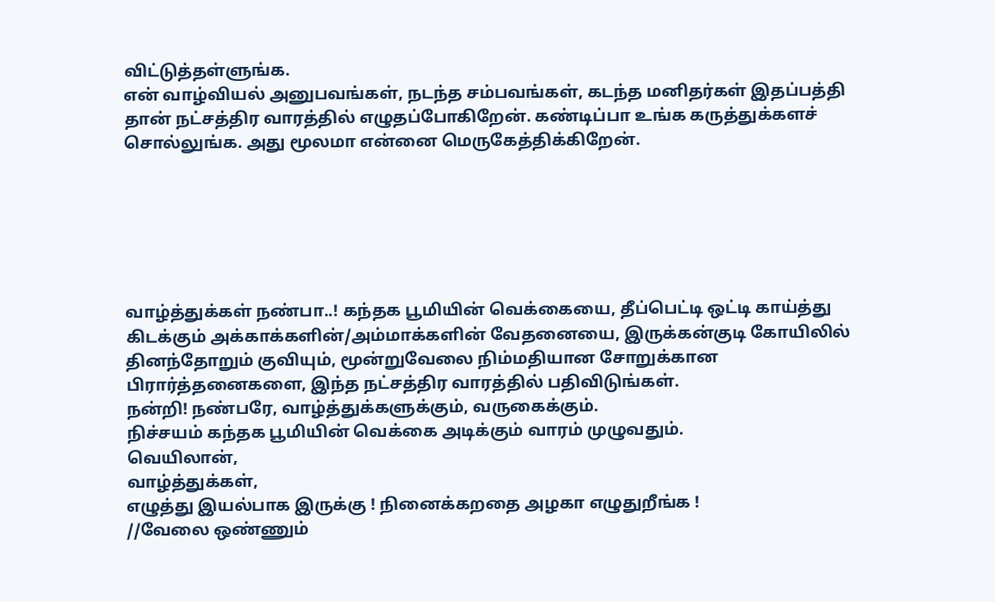விட்டுத்தள்ளுங்க.
என் வாழ்வியல் அனுபவங்கள், நடந்த சம்பவங்கள், கடந்த மனிதர்கள் இதப்பத்தி தான் நட்சத்திர வாரத்தில் எழுதப்போகிறேன். கண்டிப்பா உங்க கருத்துக்களச் சொல்லுங்க. அது மூலமா என்னை மெருகேத்திக்கிறேன்.






வாழ்த்துக்கள் நண்பா..! கந்தக பூமியின் வெக்கையை, தீப்பெட்டி ஒட்டி காய்த்து கிடக்கும் அக்காக்களின்/அம்மாக்களின் வேதனையை, இருக்கன்குடி கோயிலில் தினந்தோறும் குவியும், மூன்றுவேலை நிம்மதியான சோறுக்கான பிரார்த்தனைகளை, இந்த நட்சத்திர வாரத்தில் பதிவிடுங்கள்.
நன்றி! நண்பரே, வாழ்த்துக்களுக்கும், வருகைக்கும்.
நிச்சயம் கந்தக பூமியின் வெக்கை அடிக்கும் வாரம் முழுவதும்.
வெயிலான்,
வாழ்த்துக்கள்,
எழுத்து இயல்பாக இருக்கு ! நினைக்கறதை அழகா எழுதுறீங்க !
//வேலை ஒண்ணும்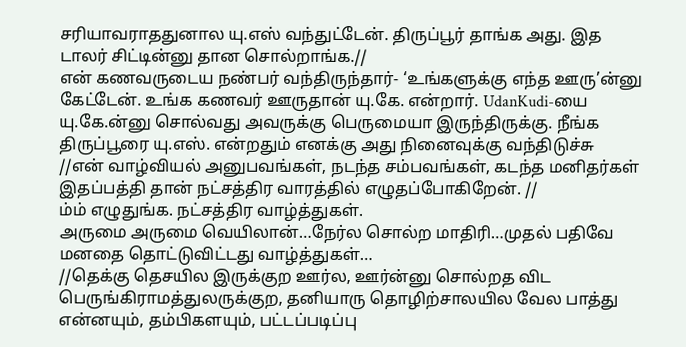சரியாவராததுனால யு.எஸ் வந்துட்டேன். திருப்பூர் தாங்க அது. இத டாலர் சிட்டின்னு தான சொல்றாங்க.//
என் கணவருடைய நண்பர் வந்திருந்தார்- ‘உங்களுக்கு எந்த ஊரு’ன்னு கேட்டேன். உங்க கணவர் ஊருதான் யு.கே. என்றார். UdanKudi-யை யு.கே.ன்னு சொல்வது அவருக்கு பெருமையா இருந்திருக்கு. நீங்க திருப்பூரை யு.எஸ். என்றதும் எனக்கு அது நினைவுக்கு வந்திடுச்சு
//என் வாழ்வியல் அனுபவங்கள், நடந்த சம்பவங்கள், கடந்த மனிதர்கள் இதப்பத்தி தான் நட்சத்திர வாரத்தில் எழுதப்போகிறேன். //
ம்ம் எழுதுங்க. நட்சத்திர வாழ்த்துகள்.
அருமை அருமை வெயிலான்…நேர்ல சொல்ற மாதிரி…முதல் பதிவே மனதை தொட்டுவிட்டது வாழ்த்துகள்…
//தெக்கு தெசயில இருக்குற ஊர்ல, ஊர்ன்னு சொல்றத விட பெருங்கிராமத்துலருக்குற, தனியாரு தொழிற்சாலயில வேல பாத்து என்னயும், தம்பிகளயும், பட்டப்படிப்பு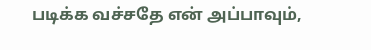படிக்க வச்சதே என் அப்பாவும்,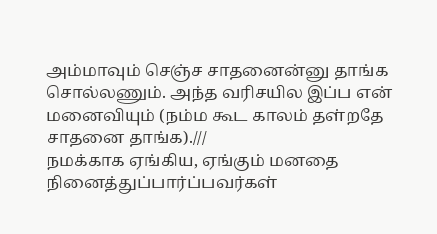அம்மாவும் செஞ்ச சாதனைன்னு தாங்க சொல்லணும். அந்த வரிசயில இப்ப என் மனைவியும் (நம்ம கூட காலம் தள்றதே சாதனை தாங்க).///
நமக்காக ஏங்கிய, ஏங்கும் மனதை நினைத்துப்பார்ப்பவர்கள்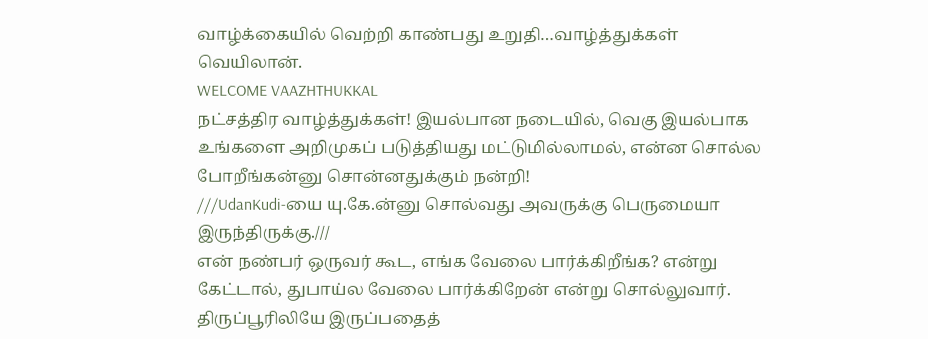வாழ்க்கையில் வெற்றி காண்பது உறுதி…வாழ்த்துக்கள் வெயிலான்.
WELCOME VAAZHTHUKKAL
நட்சத்திர வாழ்த்துக்கள்! இயல்பான நடையில், வெகு இயல்பாக உங்களை அறிமுகப் படுத்தியது மட்டுமில்லாமல், என்ன சொல்ல போறீங்கன்னு சொன்னதுக்கும் நன்றி!
///UdanKudi-யை யு.கே.ன்னு சொல்வது அவருக்கு பெருமையா இருந்திருக்கு.///
என் நண்பர் ஒருவர் கூட, எங்க வேலை பார்க்கிறீங்க? என்று கேட்டால், துபாய்ல வேலை பார்க்கிறேன் என்று சொல்லுவார்.
திருப்பூரிலியே இருப்பதைத்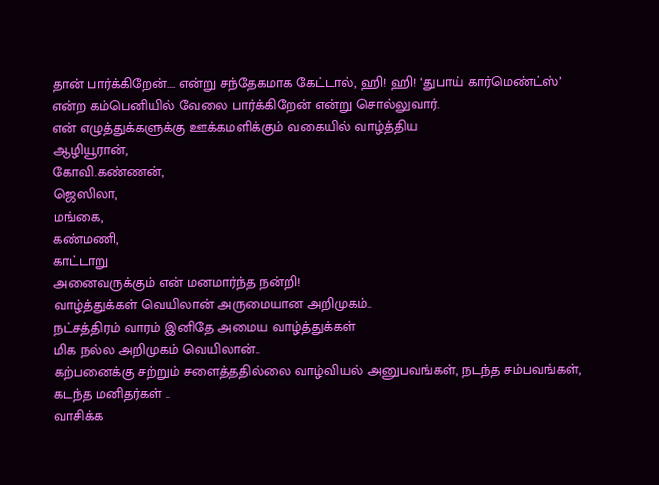தான் பார்க்கிறேன்…. என்று சந்தேகமாக கேட்டால், ஹி! ஹி! ‘துபாய் கார்மெண்ட்ஸ்’ என்ற கம்பெனியில் வேலை பார்க்கிறேன் என்று சொல்லுவார்.
என் எழுத்துக்களுக்கு ஊக்கமளிக்கும் வகையில் வாழ்த்திய
ஆழியூரான்,
கோவி.கண்ணன்,
ஜெஸிலா,
மங்கை,
கண்மணி,
காட்டாறு
அனைவருக்கும் என் மனமார்ந்த நன்றி!
வாழ்த்துக்கள் வெயிலான் அருமையான அறிமுகம்..
நட்சத்திரம் வாரம் இனிதே அமைய வாழ்த்துக்கள்
மிக நல்ல அறிமுகம் வெயிலான்..
கற்பனைக்கு சற்றும் சளைத்ததில்லை வாழ்வியல் அனுபவங்கள், நடந்த சம்பவங்கள், கடந்த மனிதர்கள் ..
வாசிக்க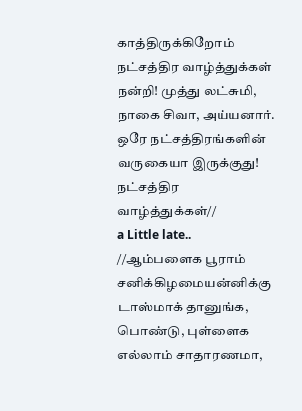காத்திருக்கிறோம்
நட்சத்திர வாழ்த்துக்கள்
நன்றி! முத்து லட்சுமி, நாகை சிவா, அய்யனார்.
ஒரே நட்சத்திரங்களின் வருகையா இருக்குது!
நட்சத்திர வாழ்த்துக்கள்//
a Little late..
//ஆம்பளைக பூராம் சனிக்கிழமையன்னிக்கு டாஸ்மாக் தானுங்க, பொண்டு, புள்ளைக எல்லாம் சாதாரணமா,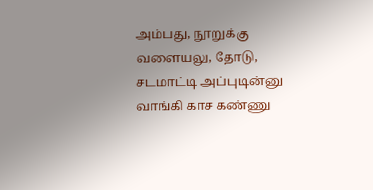அம்பது, நூறுக்கு வளையலு, தோடு, சடமாட்டி அப்புடின்னு வாங்கி காச கண்ணு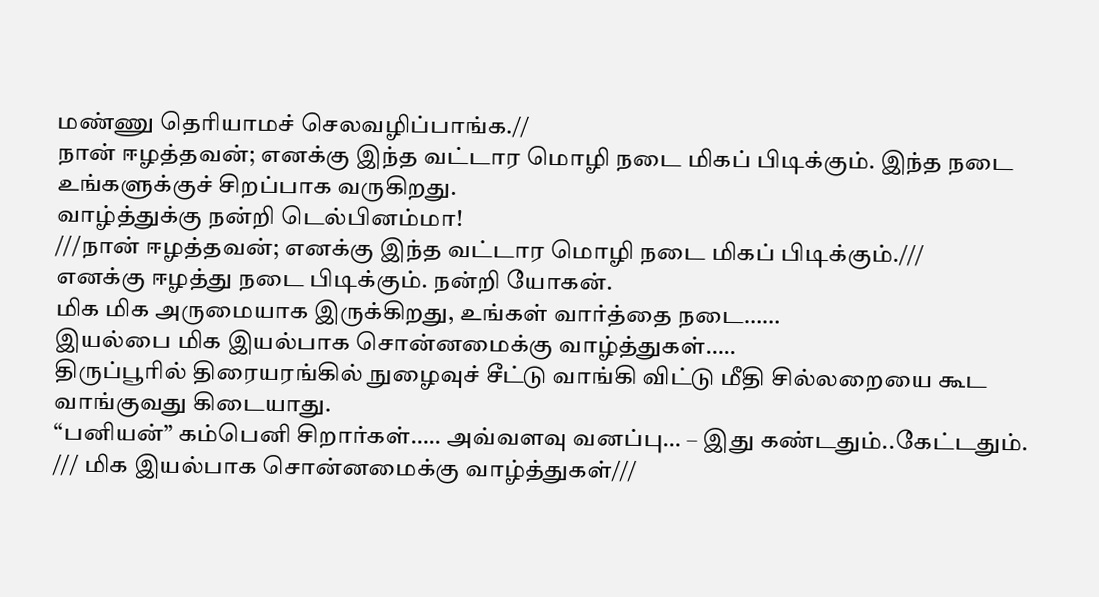மண்ணு தெரியாமச் செலவழிப்பாங்க.//
நான் ஈழத்தவன்; எனக்கு இந்த வட்டார மொழி நடை மிகப் பிடிக்கும். இந்த நடை உங்களுக்குச் சிறப்பாக வருகிறது.
வாழ்த்துக்கு நன்றி டெல்பினம்மா!
///நான் ஈழத்தவன்; எனக்கு இந்த வட்டார மொழி நடை மிகப் பிடிக்கும்.///
எனக்கு ஈழத்து நடை பிடிக்கும். நன்றி யோகன்.
மிக மிக அருமையாக இருக்கிறது, உங்கள் வார்த்தை நடை……
இயல்பை மிக இயல்பாக சொன்னமைக்கு வாழ்த்துகள்…..
திருப்பூரில் திரையரங்கில் நுழைவுச் சீட்டு வாங்கி விட்டு மீதி சில்லறையை கூட வாங்குவது கிடையாது.
“பனியன்” கம்பெனி சிறார்கள்….. அவ்வளவு வனப்பு… – இது கண்டதும்..கேட்டதும்.
/// மிக இயல்பாக சொன்னமைக்கு வாழ்த்துகள்///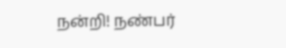நன்றி! நண்பர்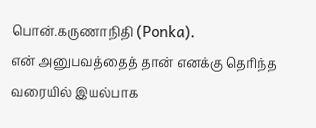பொன்.கருணாநிதி (Ponka).
என் அனுபவத்தைத் தான் எனக்கு தெரிந்த வரையில் இயல்பாக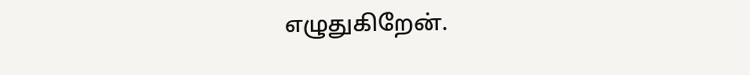எழுதுகிறேன்.